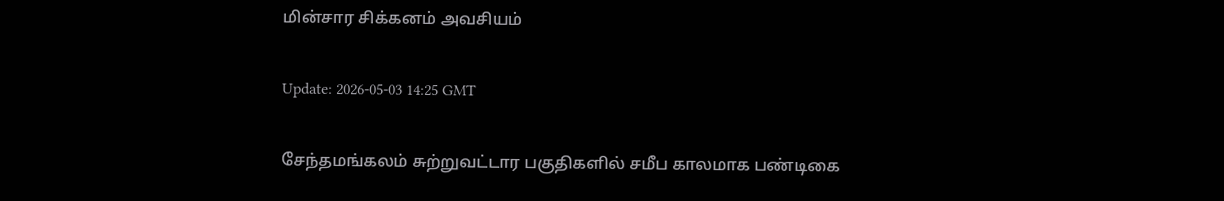மின்சார சிக்கனம் அவசியம்

Update: 2026-05-03 14:25 GMT

சேந்தமங்கலம் சுற்றுவட்டார பகுதிகளில் சமீப காலமாக பண்டிகை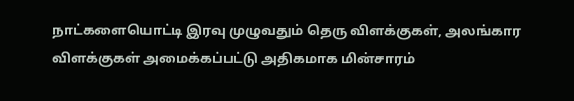நாட்களையொட்டி இரவு முழுவதும் தெரு விளக்குகள், அலங்கார விளக்குகள் அமைக்கப்பட்டு அதிகமாக மின்சாரம்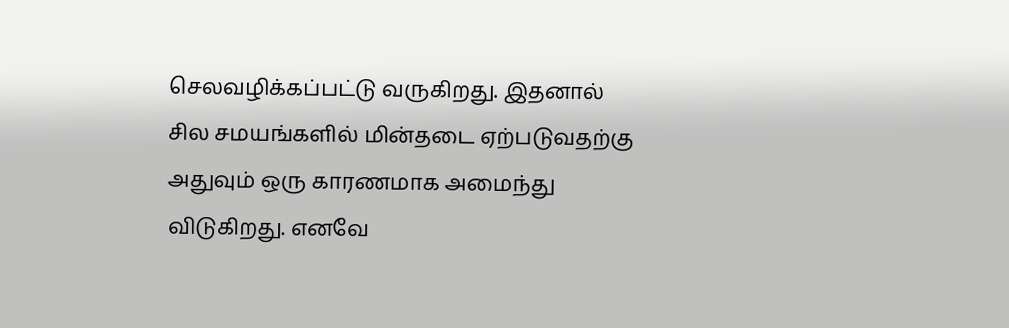செலவழிக்கப்பட்டு வருகிறது. இதனால் சில சமயங்களில் மின்தடை ஏற்படுவதற்கு அதுவும் ஒரு காரணமாக அமைந்து விடுகிறது. எனவே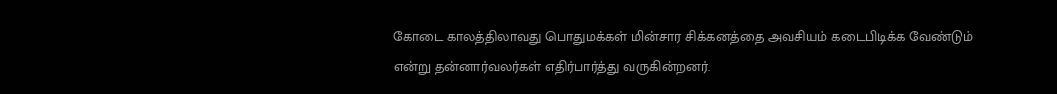கோடை காலத்திலாவது பொதுமக்கள் மின்சார சிக்கனத்தை அவசியம் கடைபிடிக்க வேண்டும் என்று தன்னார்வலர்கள் எதிர்பார்த்து வருகின்றனர்.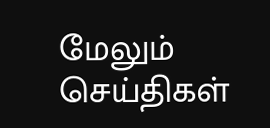மேலும் செய்திகள்